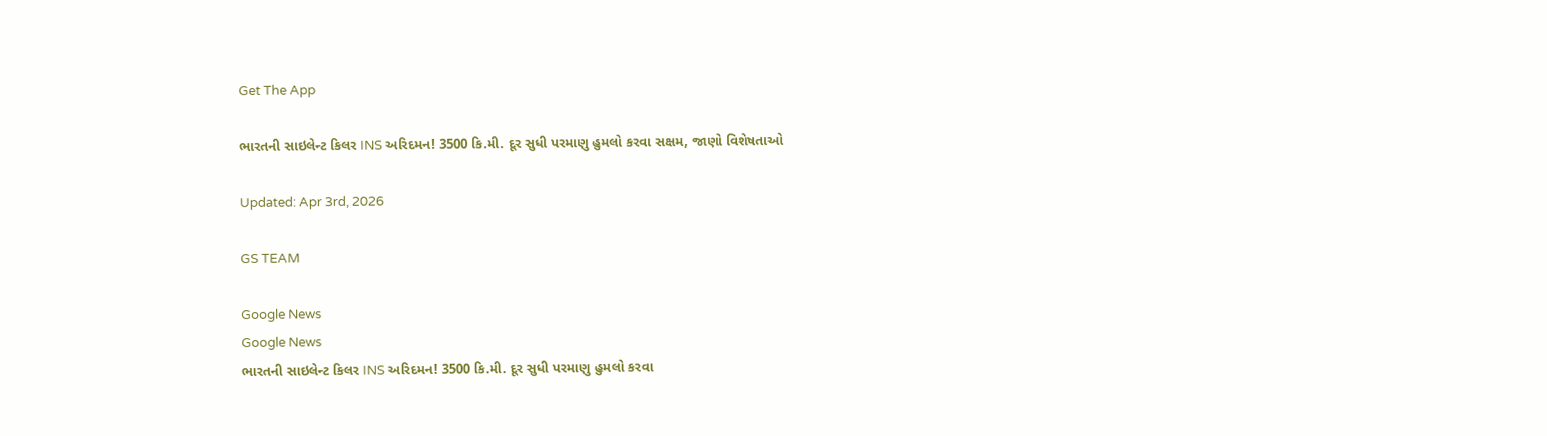Get The App

ભારતની સાઇલેન્ટ કિલર INS અરિદમન! 3500 કિ.મી. દૂર સુધી પરમાણુ હુમલો કરવા સક્ષમ, જાણો વિશેષતાઓ

Updated: Apr 3rd, 2026

GS TEAM

Google News
Google News
ભારતની સાઇલેન્ટ કિલર INS અરિદમન! 3500 કિ.મી. દૂર સુધી પરમાણુ હુમલો કરવા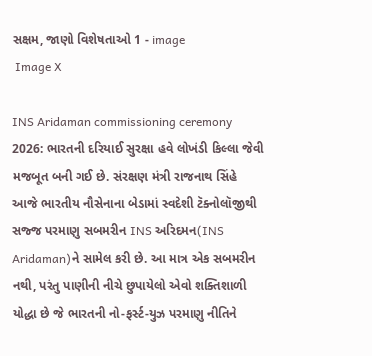સક્ષમ, જાણો વિશેષતાઓ 1 - image
 Image X

INS Aridaman commissioning ceremony 2026: ભારતની દરિયાઈ સુરક્ષા હવે લોખંડી કિલ્લા જેવી મજબૂત બની ગઈ છે. સંરક્ષણ મંત્રી રાજનાથ સિંહે આજે ભારતીય નૌસેનાના બેડામાં સ્વદેશી ટૅક્નોલૉજીથી સજ્જ પરમાણુ સબમરીન INS અરિદમન(INS Aridaman)ને સામેલ કરી છે. આ માત્ર એક સબમરીન નથી, પરંતુ પાણીની નીચે છુપાયેલો એવો શક્તિશાળી યોદ્ધા છે જે ભારતની નો-ફર્સ્ટ-યુઝ પરમાણુ નીતિને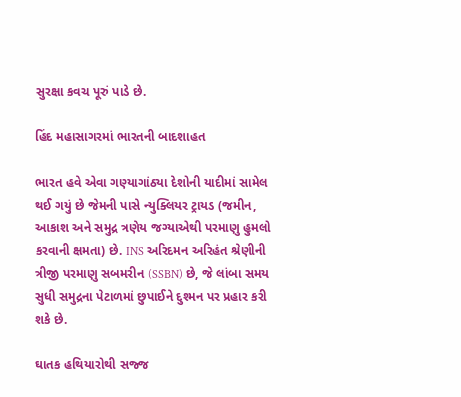સુરક્ષા કવચ પૂરું પાડે છે.

હિંદ મહાસાગરમાં ભારતની બાદશાહત

ભારત હવે એવા ગણ્યાગાંઠ્યા દેશોની યાદીમાં સામેલ થઈ ગયું છે જેમની પાસે ન્યુક્લિયર ટ્રાયડ (જમીન, આકાશ અને સમુદ્ર ત્રણેય જગ્યાએથી પરમાણુ હુમલો કરવાની ક્ષમતા) છે. INS અરિદમન અરિહંત શ્રેણીની ત્રીજી પરમાણુ સબમરીન (SSBN) છે, જે લાંબા સમય સુધી સમુદ્રના પેટાળમાં છુપાઈને દુશ્મન પર પ્રહાર કરી શકે છે.

ઘાતક હથિયારોથી સજ્જ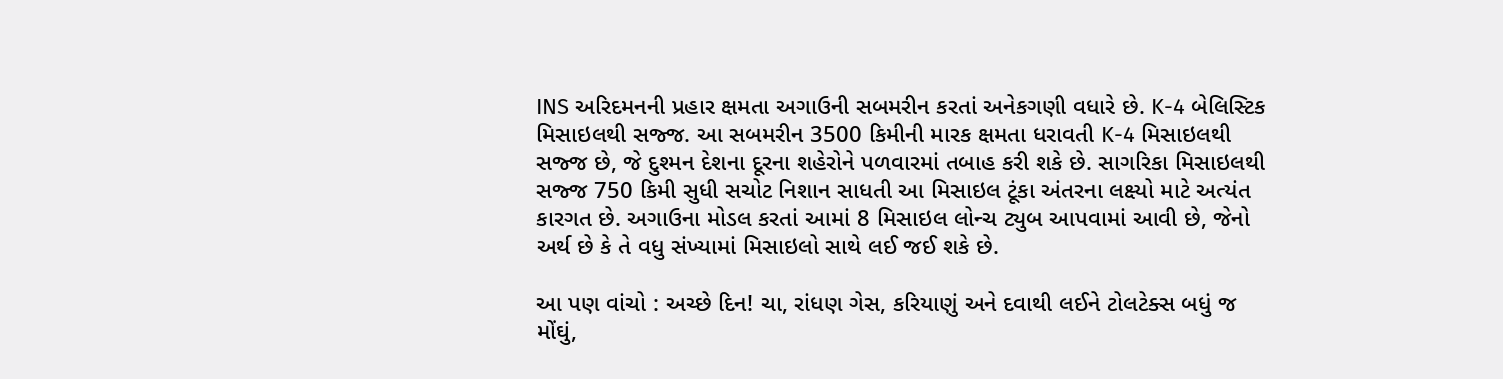INS અરિદમનની પ્રહાર ક્ષમતા અગાઉની સબમરીન કરતાં અનેકગણી વધારે છે. K-4 બેલિસ્ટિક મિસાઇલથી સજ્જ. આ સબમરીન 3500 કિમીની મારક ક્ષમતા ધરાવતી K-4 મિસાઇલથી સજ્જ છે, જે દુશ્મન દેશના દૂરના શહેરોને પળવારમાં તબાહ કરી શકે છે. સાગરિકા મિસાઇલથી સજ્જ 750 કિમી સુધી સચોટ નિશાન સાધતી આ મિસાઇલ ટૂંકા અંતરના લક્ષ્યો માટે અત્યંત કારગત છે. અગાઉના મોડલ કરતાં આમાં 8 મિસાઇલ લોન્ચ ટ્યુબ આપવામાં આવી છે, જેનો અર્થ છે કે તે વધુ સંખ્યામાં મિસાઇલો સાથે લઈ જઈ શકે છે.

આ પણ વાંચો : અચ્છે દિન! ચા, રાંધણ ગેસ, કરિયાણું અને દવાથી લઈને ટોલટેક્સ બધું જ મોંઘું,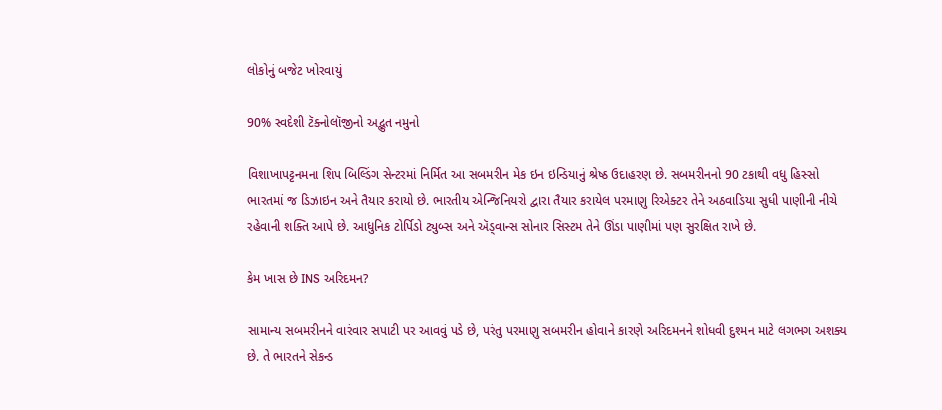લોકોનું બજેટ ખોરવાયું

90% સ્વદેશી ટૅક્નોલૉજીનો અદ્ભુત નમુનો

વિશાખાપટ્ટનમના શિપ બિલ્ડિંગ સેન્ટરમાં નિર્મિત આ સબમરીન મેક ઇન ઇન્ડિયાનું શ્રેષ્ઠ ઉદાહરણ છે. સબમરીનનો 90 ટકાથી વધુ હિસ્સો ભારતમાં જ ડિઝાઇન અને તૈયાર કરાયો છે. ભારતીય એન્જિનિયરો દ્વારા તૈયાર કરાયેલ પરમાણુ રિએક્ટર તેને અઠવાડિયા સુધી પાણીની નીચે રહેવાની શક્તિ આપે છે. આધુનિક ટોર્પિડો ટ્યુબ્સ અને ઍડ્વાન્સ સોનાર સિસ્ટમ તેને ઊંડા પાણીમાં પણ સુરક્ષિત રાખે છે.

કેમ ખાસ છે INS અરિદમન?

સામાન્ય સબમરીનને વારંવાર સપાટી પર આવવું પડે છે, પરંતુ પરમાણુ સબમરીન હોવાને કારણે અરિદમનને શોધવી દુશ્મન માટે લગભગ અશક્ય છે. તે ભારતને સેકન્ડ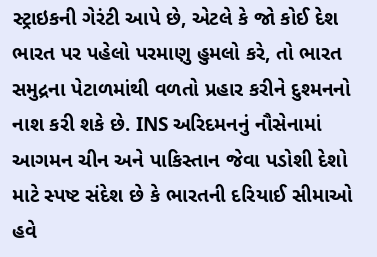સ્ટ્રાઇકની ગેરંટી આપે છે, એટલે કે જો કોઈ દેશ ભારત પર પહેલો પરમાણુ હુમલો કરે, તો ભારત સમુદ્રના પેટાળમાંથી વળતો પ્રહાર કરીને દુશ્મનનો નાશ કરી શકે છે. INS અરિદમનનું નૌસેનામાં આગમન ચીન અને પાકિસ્તાન જેવા પડોશી દેશો માટે સ્પષ્ટ સંદેશ છે કે ભારતની દરિયાઈ સીમાઓ હવે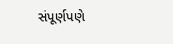સંપૂર્ણપણે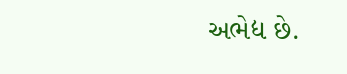અભેદ્ય છે.